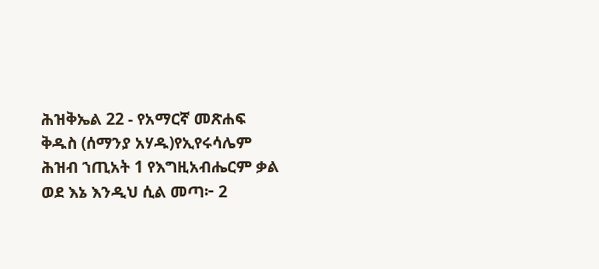ሕዝቅኤል 22 - የአማርኛ መጽሐፍ ቅዱስ (ሰማንያ አሃዱ)የኢየሩሳሌም ሕዝብ ኀጢአት 1 የእግዚአብሔርም ቃል ወደ እኔ እንዲህ ሲል መጣ፦ 2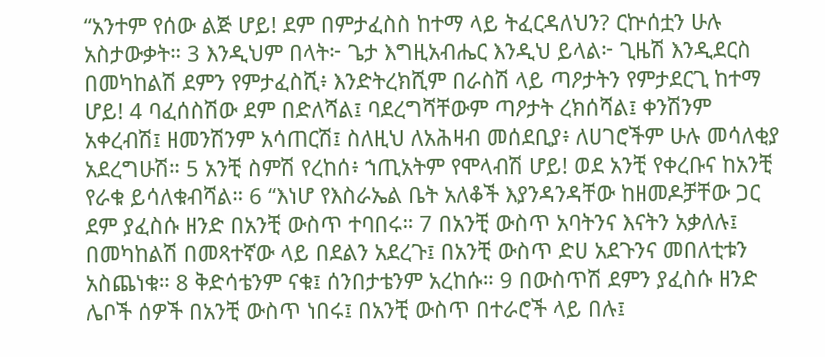“አንተም የሰው ልጅ ሆይ! ደም በምታፈስስ ከተማ ላይ ትፈርዳለህን? ርኵሰቷን ሁሉ አስታውቃት። 3 እንዲህም በላት፦ ጌታ እግዚአብሔር እንዲህ ይላል፦ ጊዜሽ እንዲደርስ በመካከልሽ ደምን የምታፈስሺ፥ እንድትረክሺም በራስሽ ላይ ጣዖታትን የምታደርጊ ከተማ ሆይ! 4 ባፈሰስሽው ደም በድለሻል፤ ባደረግሻቸውም ጣዖታት ረክሰሻል፤ ቀንሽንም አቀረብሽ፤ ዘመንሽንም አሳጠርሽ፤ ስለዚህ ለአሕዛብ መሰደቢያ፥ ለሀገሮችም ሁሉ መሳለቂያ አደረግሁሽ። 5 አንቺ ስምሽ የረከሰ፥ ኀጢአትም የሞላብሽ ሆይ! ወደ አንቺ የቀረቡና ከአንቺ የራቁ ይሳለቁብሻል። 6 “እነሆ የእስራኤል ቤት አለቆች እያንዳንዳቸው ከዘመዶቻቸው ጋር ደም ያፈስሱ ዘንድ በአንቺ ውስጥ ተባበሩ። 7 በአንቺ ውስጥ አባትንና እናትን አቃለሉ፤ በመካከልሽ በመጻተኛው ላይ በደልን አደረጉ፤ በአንቺ ውስጥ ድሀ አደጉንና መበለቲቱን አስጨነቁ። 8 ቅድሳቴንም ናቁ፤ ሰንበታቴንም አረከሱ። 9 በውስጥሽ ደምን ያፈስሱ ዘንድ ሌቦች ሰዎች በአንቺ ውስጥ ነበሩ፤ በአንቺ ውስጥ በተራሮች ላይ በሉ፤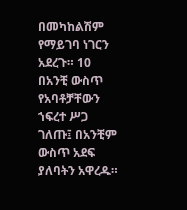በመካከልሽም የማይገባ ነገርን አደረጉ። 10 በአንቺ ውስጥ የአባቶቻቸውን ኀፍረተ ሥጋ ገለጡ፤ በአንቺም ውስጥ አደፍ ያለባትን አዋረዱ።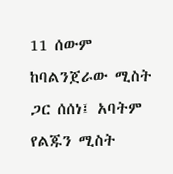11 ሰውም ከባልንጀራው ሚስት ጋር ሰሰነ፤ አባትም የልጁን ሚስት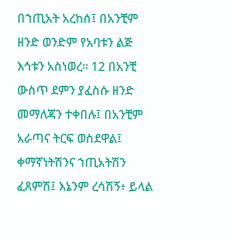በኀጢአት አረከሰ፤ በአንቺም ዘንድ ወንድም የአባቱን ልጅ እኅቱን አስነወረ። 12 በአንቺ ውስጥ ደምን ያፈስሱ ዘንድ መማለጃን ተቀበሉ፤ በአንቺም አራጣና ትርፍ ወስደዋል፤ ቀማኛነትሽንና ኀጢአትሽን ፈጸምሽ፤ እኔንም ረሳሽኝ፥ ይላል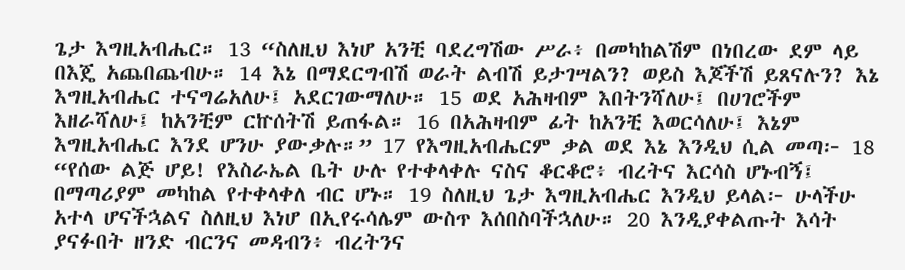ጌታ እግዚአብሔር። 13 “ስለዚህ እነሆ አንቺ ባደረግሽው ሥራ፥ በመካከልሽም በነበረው ደም ላይ በእጄ አጨበጨብሁ። 14 እኔ በማደርግብሽ ወራት ልብሽ ይታገሣልን? ወይስ እጆችሽ ይጸናሉን? እኔ እግዚአብሔር ተናግሬአለሁ፤ አደርገውማለሁ። 15 ወደ አሕዛብም እበትንሻለሁ፤ በሀገሮችም እዘራሻለሁ፤ ከአንቺም ርኵሰትሽ ይጠፋል። 16 በአሕዛብም ፊት ከአንቺ እወርሳለሁ፤ እኔም እግዚአብሔር እንደ ሆንሁ ያውቃሉ።” 17 የእግዚአብሔርም ቃል ወደ እኔ እንዲህ ሲል መጣ፦ 18 “የሰው ልጅ ሆይ! የእስራኤል ቤት ሁሉ የተቀላቀሉ ናስና ቆርቆሮ፥ ብረትና እርሳስ ሆኑብኝ፤ በማጣሪያም መካከል የተቀላቀለ ብር ሆኑ። 19 ስለዚህ ጌታ እግዚአብሔር እንዲህ ይላል፦ ሁላችሁ አተላ ሆናችኋልና ስለዚህ እነሆ በኢየሩሳሌም ውስጥ እሰበስባችኋለሁ። 20 እንዲያቀልጡት እሳት ያናፉበት ዘንድ ብርንና መዳብን፥ ብረትንና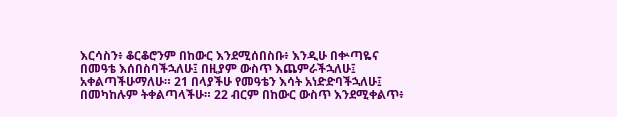እርሳስን፥ ቆርቆሮንም በከውር እንደሚሰበስቡ፥ እንዲሁ በቍጣዬና በመዓቴ እሰበስባችኋለሁ፤ በዚያም ውስጥ እጨምራችኋለሁ፤ አቀልጣችሁማለሁ። 21 በላያችሁ የመዓቴን እሳት አነድድባችኋለሁ፤ በመካከሉም ትቀልጣላችሁ። 22 ብርም በከውር ውስጥ እንደሚቀልጥ፥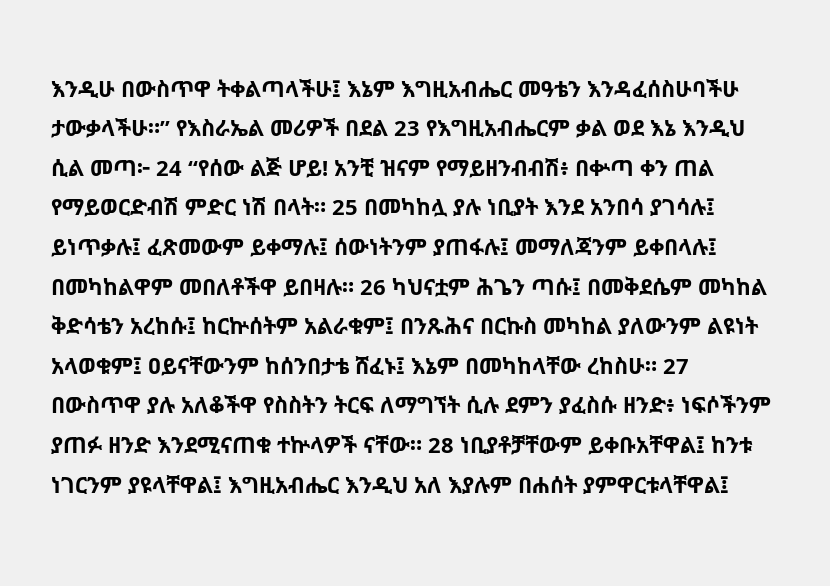እንዲሁ በውስጥዋ ትቀልጣላችሁ፤ እኔም እግዚአብሔር መዓቴን እንዳፈሰስሁባችሁ ታውቃላችሁ።” የእስራኤል መሪዎች በደል 23 የእግዚአብሔርም ቃል ወደ እኔ እንዲህ ሲል መጣ፦ 24 “የሰው ልጅ ሆይ! አንቺ ዝናም የማይዘንብብሽ፥ በቍጣ ቀን ጠል የማይወርድብሽ ምድር ነሽ በላት። 25 በመካከሏ ያሉ ነቢያት እንደ አንበሳ ያገሳሉ፤ ይነጥቃሉ፤ ፈጽመውም ይቀማሉ፤ ሰውነትንም ያጠፋሉ፤ መማለጃንም ይቀበላሉ፤ በመካከልዋም መበለቶችዋ ይበዛሉ። 26 ካህናቷም ሕጌን ጣሱ፤ በመቅደሴም መካከል ቅድሳቴን አረከሱ፤ ከርኵሰትም አልራቁም፤ በንጹሕና በርኩስ መካከል ያለውንም ልዩነት አላወቁም፤ ዐይናቸውንም ከሰንበታቴ ሸፈኑ፤ እኔም በመካከላቸው ረከስሁ። 27 በውስጥዋ ያሉ አለቆችዋ የስስትን ትርፍ ለማግኘት ሲሉ ደምን ያፈስሱ ዘንድ፥ ነፍሶችንም ያጠፉ ዘንድ እንደሚናጠቁ ተኵላዎች ናቸው። 28 ነቢያቶቻቸውም ይቀቡአቸዋል፤ ከንቱ ነገርንም ያዩላቸዋል፤ እግዚአብሔር እንዲህ አለ እያሉም በሐሰት ያምዋርቱላቸዋል፤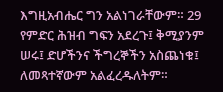እግዚአብሔር ግን አልነገራቸውም። 29 የምድር ሕዝብ ግፍን አደረጉ፤ ቅሚያንም ሠሩ፤ ድሆችንና ችግረኞችን አስጨነቁ፤ ለመጻተኛውም አልፈረዱለትም።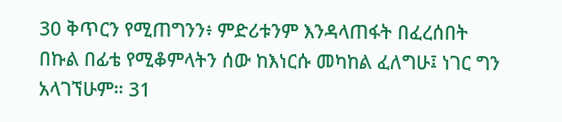30 ቅጥርን የሚጠግንን፥ ምድሪቱንም እንዳላጠፋት በፈረሰበት በኩል በፊቴ የሚቆምላትን ሰው ከእነርሱ መካከል ፈለግሁ፤ ነገር ግን አላገኘሁም። 31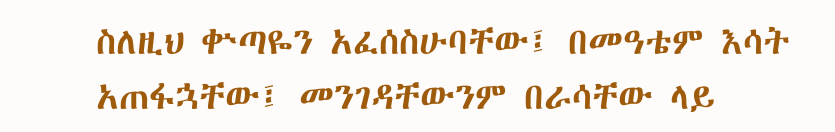ስለዚህ ቍጣዬን አፈሰስሁባቸው፤ በመዓቴም እሳት አጠፋኋቸው፤ መንገዳቸውንም በራሳቸው ላይ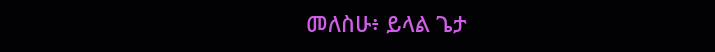መለስሁ፥ ይላል ጌታ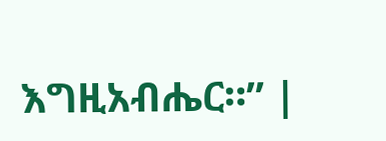እግዚአብሔር።” |